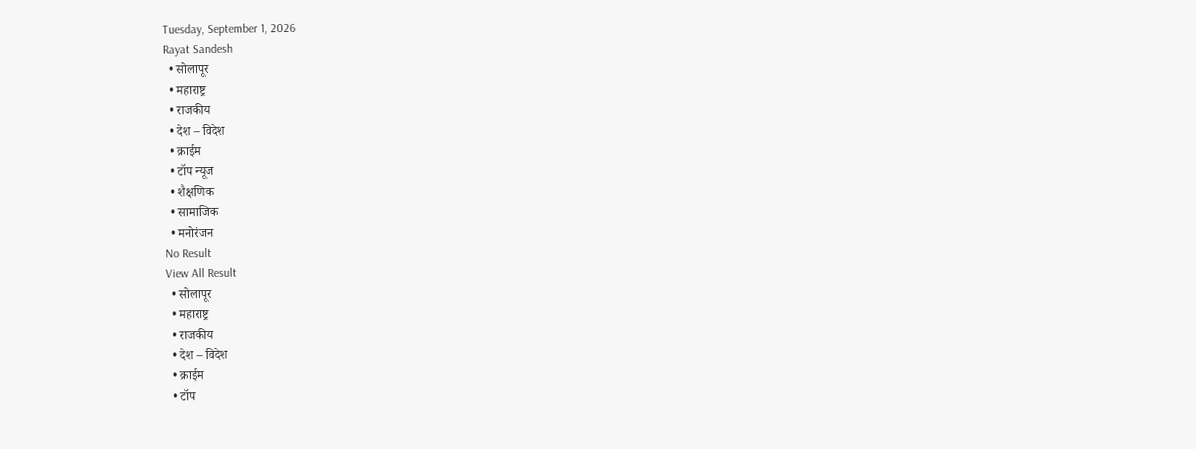Tuesday, September 1, 2026
Rayat Sandesh
  • सोलापूर
  • महाराष्ट्र
  • राजकीय
  • देश – विदेश
  • क्राईम
  • टॉप न्यूज
  • शैक्षणिक
  • सामाजिक
  • मनोरंजन
No Result
View All Result
  • सोलापूर
  • महाराष्ट्र
  • राजकीय
  • देश – विदेश
  • क्राईम
  • टॉप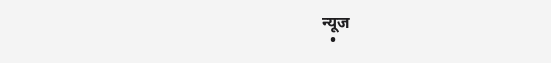न्यूज
  •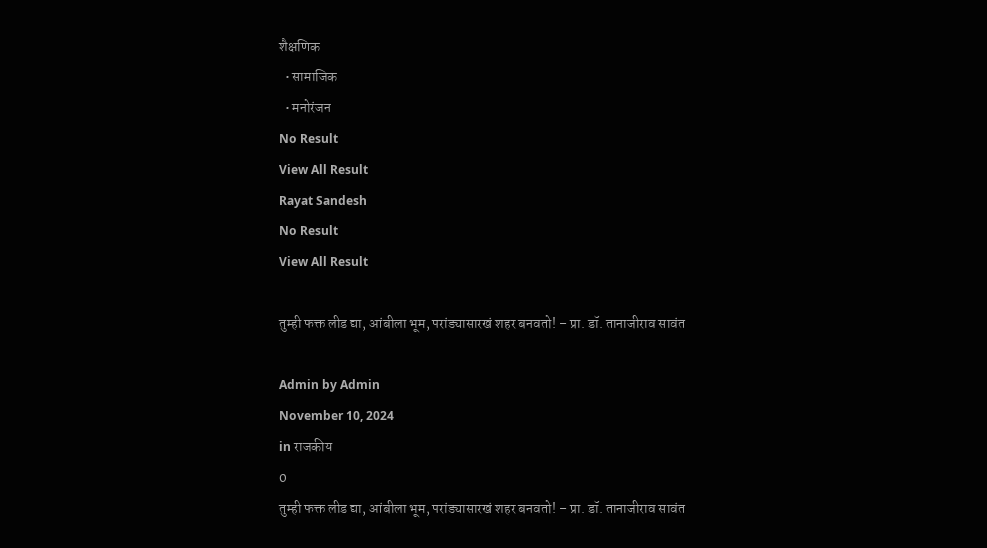शैक्षणिक
  • सामाजिक
  • मनोरंजन
No Result
View All Result
Rayat Sandesh
No Result
View All Result

तुम्ही फक्त लीड द्या, आंबीला भूम, परांड्यासारखं शहर बनवतो! – प्रा. डॉ. तानाजीराव सावंत

Admin by Admin
November 10, 2024
in राजकीय
0
तुम्ही फक्त लीड द्या, आंबीला भूम, परांड्यासारखं शहर बनवतो! – प्रा. डॉ. तानाजीराव सावंत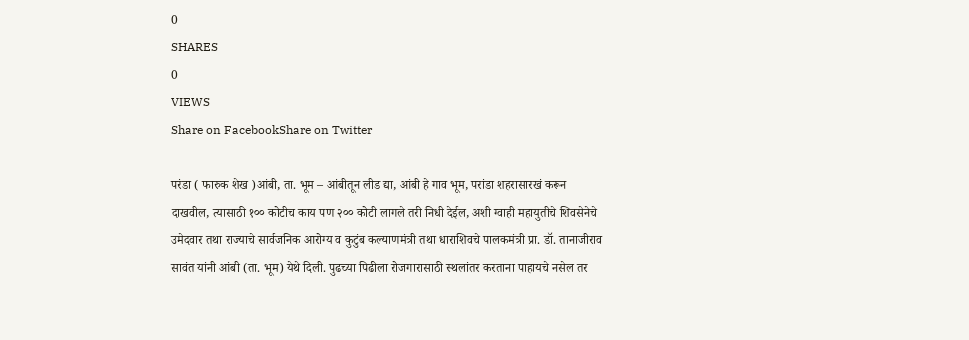0
SHARES
0
VIEWS
Share on FacebookShare on Twitter

परंडा ( फारुक शेख )आंबी, ता. भूम – आंबीतून लीड द्या, आंबी हे गाव भूम, परांडा शहरासारखं करून दाखवील, त्यासाठी १०० कोटीच काय पण २०० कोटी लागले तरी निधी देईल, अशी ग्वाही महायुतीचे शिवसेनेचे उमेदवार तथा राज्याचे सार्वजनिक आरोग्य व कुटुंब कल्याणमंत्री तथा धाराशिवचे पालकमंत्री प्रा. डॉ. तानाजीराव सावंत यांनी आंबी (ता. भूम) येथे दिली. पुढच्या पिढीला रोजगारासाठी स्थलांतर करताना पाहायचे नसेल तर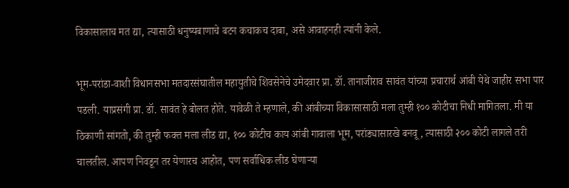विकासालाच मत द्या, त्यासाठी धनुष्यबाणाचे बटन कचाकच दाबा, असे आवाहनही त्यांनी केले.

भूम-परांडा-वाशी विधानसभा मतदारसंघातील महायुतीचे शिवसेनेचे उमेदवार प्रा. डॉ. तानाजीराव सावंत यांच्या प्रचारार्थ आंबी येथे जाहीर सभा पार पडली. याप्रसंगी प्रा. डॉ. सावंत हे बोलत होते. यावेळी ते म्हणाले, की आंबीच्या विकासासाठी मला तुम्ही १०० कोटीचा निधी मागितला. मी या ठिकाणी सांगतो, की तुम्ही फक्त मला लीड द्या, १०० कोटीच काय आंबी गावाला भूम, परांड्यासारखे बनवू, त्यासाठी २०० कोटी लागले तरी चालतील. आपण निवडून तर येणारच आहोत, पण सर्वाधिक लीड घेणार्‍या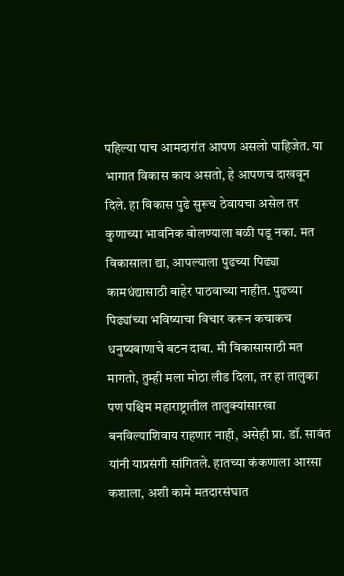पहिल्या पाच आमदारांत आपण असलो पाहिजेत. या भागात विकास काय असतो, हे आपणच दाखवून दिले. हा विकास पुढे सुरूच ठेवायचा असेल तर कुणाच्या भावनिक बोलण्याला बळी पडू नका. मत विकासाला द्या, आपल्याला पुढच्या पिढ्या कामधंद्यासाठी बाहेर पाठवाच्या नाहीत. पुढच्या पिढ्यांच्या भविष्याचा विचार करून कचाकच धनुष्यबाणाचे बटन दाबा. मी विकासासाठी मत मागतो, तुम्ही मला मोठा लीड दिला, तर हा तालुका पण पश्चिम महाराष्ट्रातील तालुक्यांसारखा बनविल्याशिवाय राहणार नाही, असेही प्रा. डॉ. सावंत यांनी याप्रसंगी सांगितले. हातच्या कंकणाला आरसा कशाला, अशी कामे मतदारसंघात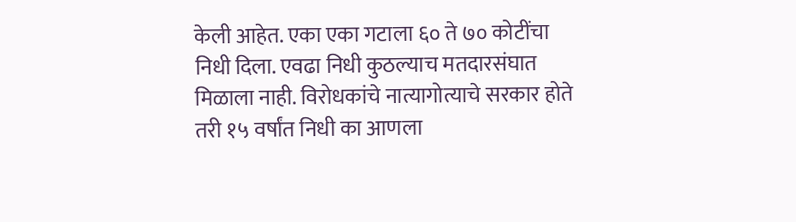केली आहेत. एका एका गटाला ६० ते ७० कोटींचा निधी दिला. एवढा निधी कुठल्याच मतदारसंघात मिळाला नाही. विरोधकांचे नात्यागोत्याचे सरकार होते तरी १५ वर्षांत निधी का आणला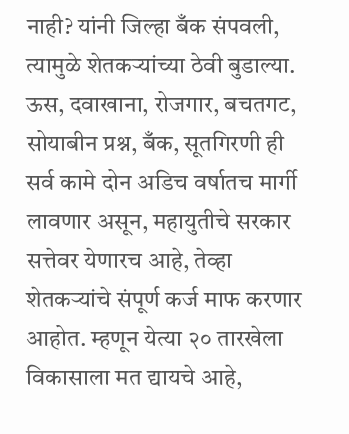नाही? यांनी जिल्हा बँक संपवली, त्यामुळे शेतकर्‍यांच्या ठेवी बुडाल्या. ऊस, दवाखाना, रोजगार, बचतगट, सोयाबीन प्रश्न, बँक, सूतगिरणी ही सर्व कामे दोन अडिच वर्षातच मार्गी लावणार असून, महायुतीचे सरकार सत्तेवर येणारच आहे, तेव्हा शेतकर्‍यांचे संपूर्ण कर्ज माफ करणार आहोत. म्हणून येत्या २० तारखेला विकासाला मत द्यायचे आहे,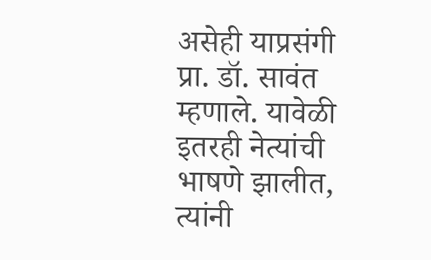असेही याप्रसंगी प्रा. डॉ. सावंत म्हणाले. यावेळी इतरही नेत्यांची भाषणे झालीत, त्यांनी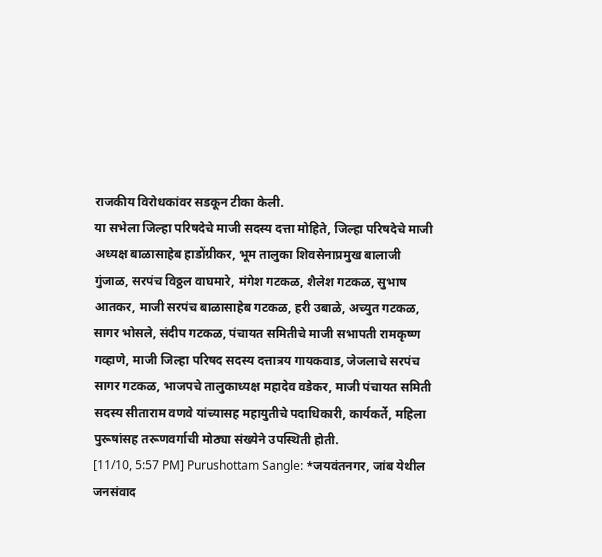राजकीय विरोधकांवर सडकून टीका केली.
या सभेला जिल्हा परिषदेचे माजी सदस्य दत्ता मोहिते, जिल्हा परिषदेचे माजी अध्यक्ष बाळासाहेब हाडोंग्रीकर, भूम तालुका शिवसेनाप्रमुख बालाजी गुंजाळ, सरपंच विठ्ठल वाघमारे, मंगेश गटकळ, शैलेश गटकळ, सुभाष आतकर, माजी सरपंच बाळासाहेब गटकळ, हरी उबाळे, अच्युत गटकळ, सागर भोसले, संदीप गटकळ, पंचायत समितीचे माजी सभापती रामकृष्ण गव्हाणे, माजी जिल्हा परिषद सदस्य दत्तात्रय गायकवाड, जेजलाचे सरपंच सागर गटकळ, भाजपचे तालुकाध्यक्ष महादेव वडेकर, माजी पंचायत समिती सदस्य सीताराम वणवे यांच्यासह महायुतीचे पदाधिकारी, कार्यकर्ते, महिला पुरूषांसह तरूणवर्गाची मोठ्या संख्येने उपस्थिती होती.
[11/10, 5:57 PM] Purushottam Sangle: *जयवंतनगर, जांब येथील जनसंवाद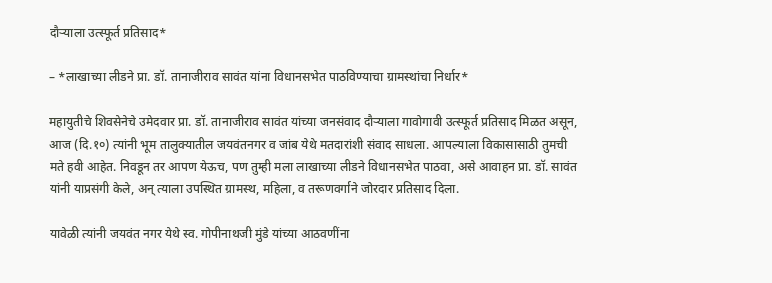दौर्‍याला उत्स्फूर्त प्रतिसाद*

– *लाखाच्या लीडने प्रा. डॉ. तानाजीराव सावंत यांना विधानसभेत पाठविण्याचा ग्रामस्थांचा निर्धार*

महायुतीचे शिवसेनेचे उमेदवार प्रा. डॉ. तानाजीराव सावंत यांच्या जनसंवाद दौर्‍याला गावोगावी उत्स्फूर्त प्रतिसाद मिळत असून, आज (दि.१०) त्यांनी भूम तालुक्यातील जयवंतनगर व जांब येथे मतदारांशी संवाद साधला. आपल्याला विकासासाठी तुमची मते हवी आहेत. निवडून तर आपण येऊच, पण तुम्ही मला लाखाच्या लीडने विधानसभेत पाठवा, असे आवाहन प्रा. डॉ. सावंत यांनी याप्रसंगी केले, अन् त्याला उपस्थित ग्रामस्थ, महिला, व तरूणवर्गाने जोरदार प्रतिसाद दिला.

यावेळी त्यांनी जयवंत नगर येथे स्व. गोपीनाथजी मुंडे यांच्या आठवणींना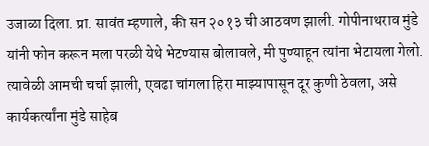उजाळा दिला. प्रा. सावंत म्हणाले, की सन २०१३ ची आठवण झाली. गोपीनाथराव मुंडे यांनी फोन करून मला परळी येथे भेटण्यास बोलावले, मी पुण्याहून त्यांना भेटायला गेलो. त्यावेळी आमची चर्चा झाली, एवढा चांगला हिरा माझ्यापासून दूर कुणी ठेवला, असे कार्यकर्त्यांना मुंडे साहेब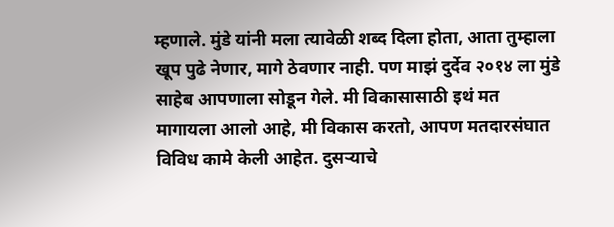म्हणाले. मुंडे यांनी मला त्यावेळी शब्द दिला होता, आता तुम्हाला खूप पुढे नेणार, मागे ठेवणार नाही. पण माझं दुर्देव २०१४ ला मुंडे साहेब आपणाला सोडून गेले. मी विकासासाठी इथं मत मागायला आलो आहे, मी विकास करतो, आपण मतदारसंघात विविध कामे केली आहेत. दुसर्‍याचे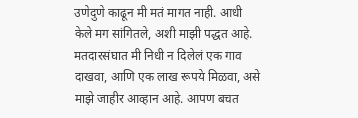उणेदुणे काढून मी मतं मागत नाही. आधी केले मग सांगितले, अशी माझी पद्धत आहे. मतदारसंघात मी निधी न दिलेलं एक गाव दाखवा, आणि एक लाख रूपये मिळवा, असे माझे जाहीर आव्हान आहे. आपण बचत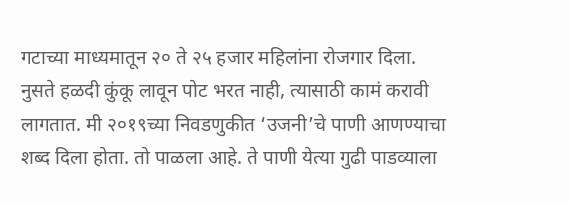गटाच्या माध्यमातून २० ते २५ हजार महिलांना रोजगार दिला. नुसते हळदी कुंकू लावून पोट भरत नाही, त्यासाठी कामं करावी लागतात. मी २०१९च्या निवडणुकीत ‘उजनी’चे पाणी आणण्याचा शब्द दिला होता. तो पाळला आहे. ते पाणी येत्या गुढी पाडव्याला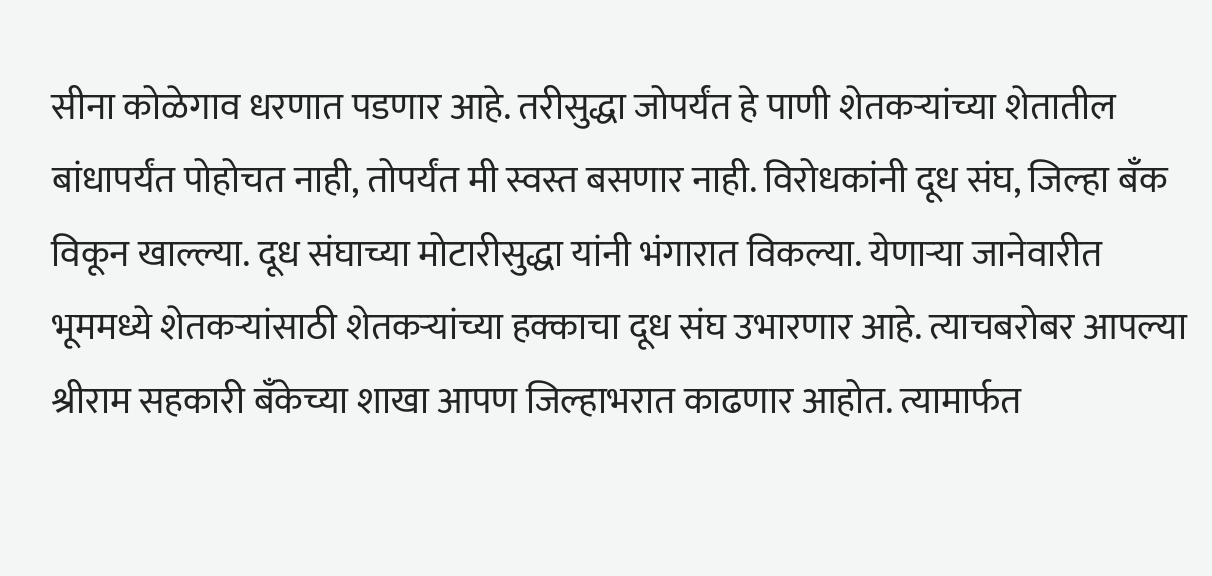सीना कोळेगाव धरणात पडणार आहे. तरीसुद्धा जोपर्यंत हे पाणी शेतकर्‍यांच्या शेतातील बांधापर्यंत पोहोचत नाही, तोपर्यंत मी स्वस्त बसणार नाही. विरोधकांनी दूध संघ, जिल्हा बँक विकून खाल्ल्या. दूध संघाच्या मोटारीसुद्धा यांनी भंगारात विकल्या. येणार्‍या जानेवारीत भूममध्ये शेतकर्‍यांसाठी शेतकर्‍यांच्या हक्काचा दूध संघ उभारणार आहे. त्याचबरोबर आपल्या श्रीराम सहकारी बँकेच्या शाखा आपण जिल्हाभरात काढणार आहोत. त्यामार्फत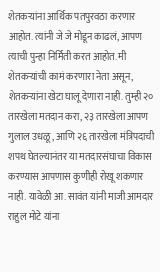शेतकर्‍यांना आर्थिक पतपुरवठा करणार आहोत. त्यांनी जे जे मोडून काढलं, आपण त्याची पुन्हा निर्मिती करत आहोत. मी शेतकर्‍यांची कामं करणारा नेता असून, शेतकर्‍यांना खेटा घालू देणारा नाही. तुम्ही २० तारखेला मतदान करा, २३ तारखेला आपण गुलाल उधळू, आणि २६ तारखेला मंत्रिपदाची शपथ घेतल्यानंतर या मतदारसंघाचा विकास करण्यास आपणास कुणीही रोखू शकणार नाही. यावेळी आ. सावंत यांनी माजी आमदार राहुल मोटे यांना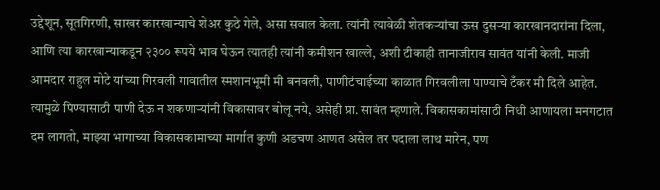उद्देशून, सूतगिरणी, साखर कारखान्याचे शेअर कुठे गेले, असा सवाल केला. त्यांनी त्यावेळी शेतकर्‍यांचा ऊस दुसर्‍या कारखानदारांना दिला, आणि त्या कारखान्याकडून २३०० रूपये भाव घेऊन त्यातही त्यांनी कमीशन खाल्ले, अशी टीकाही तानाजीराव सावंत यांनी केली. माजी आमदार राहुल मोटे यांच्या गिरवली गावातील स्मशानभूमी मी बनवली, पाणीटंचाईच्या काळात गिरवलीला पाण्याचे टँकर मी दिले आहेत. त्यामुळे पिण्यासाठी पाणी देऊ न शकणार्‍यांनी विकासावर बोलू नये, असेही प्रा. सावंत म्हणाले. विकासकामांसाठी निधी आणायला मनगटात दम लागतो, माझ्या भागाच्या विकासकामाच्या मार्गात कुणी अडचण आणत असेल तर पदाला लाथ मारेन, पण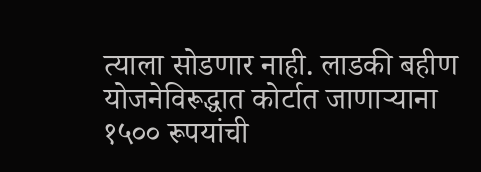त्याला सोडणार नाही. लाडकी बहीण योजनेविरूद्धात कोर्टात जाणार्‍याना १५०० रूपयांची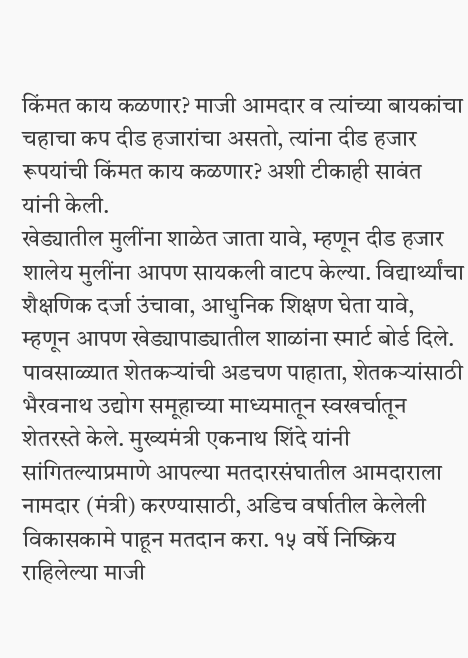किंमत काय कळणार? माजी आमदार व त्यांच्या बायकांचा चहाचा कप दीड हजारांचा असतो, त्यांना दीड हजार रूपयांची किंमत काय कळणार? अशी टीकाही सावंत यांनी केली.
खेड्यातील मुलींना शाळेत जाता यावे, म्हणून दीड हजार शालेय मुलींना आपण सायकली वाटप केल्या. विद्यार्थ्यांचा शैक्षणिक दर्जा उंचावा, आधुनिक शिक्षण घेता यावे, म्हणून आपण खेड्यापाड्यातील शाळांना स्मार्ट बोर्ड दिले. पावसाळ्यात शेतकर्‍यांची अडचण पाहाता, शेतकर्‍यांसाठी भैरवनाथ उद्योग समूहाच्या माध्यमातून स्वखर्चातून शेतरस्ते केले. मुख्यमंत्री एकनाथ शिंदे यांनी सांगितल्याप्रमाणे आपल्या मतदारसंघातील आमदाराला नामदार (मंत्री) करण्यासाठी, अडिच वर्षातील केलेली विकासकामे पाहून मतदान करा. १५ वर्षे निष्क्रिय राहिलेल्या माजी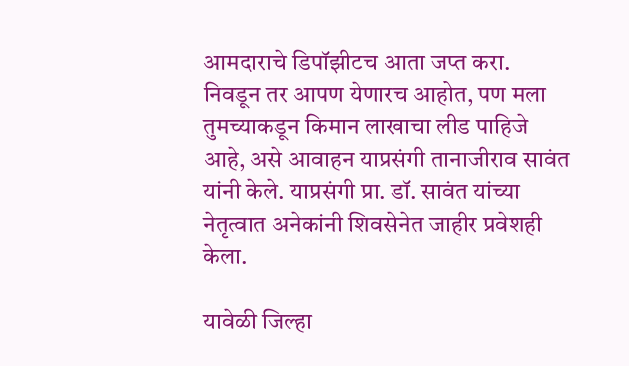आमदाराचे डिपॉझीटच आता जप्त करा. निवडून तर आपण येणारच आहोत, पण मला तुमच्याकडून किमान लाखाचा लीड पाहिजे आहे, असे आवाहन याप्रसंगी तानाजीराव सावंत यांनी केले. याप्रसंगी प्रा. डॉ. सावंत यांच्या नेतृत्वात अनेकांनी शिवसेनेत जाहीर प्रवेशही केला.

यावेळी जिल्हा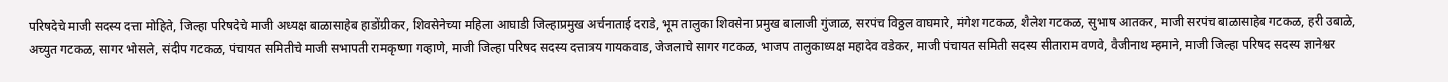परिषदेचे माजी सदस्य दत्ता मोहिते, जिल्हा परिषदेचे माजी अध्यक्ष बाळासाहेब हाडोंग्रीकर, शिवसेनेच्या महिला आघाडी जिल्हाप्रमुख अर्चनाताई दराडे, भूम तालुका शिवसेना प्रमुख बालाजी गुंजाळ, सरपंच विठ्ठल वाघमारे, मंगेश गटकळ, शैलेश गटकळ, सुभाष आतकर, माजी सरपंच बाळासाहेब गटकळ, हरी उबाळे, अच्युत गटकळ, सागर भोसले, संदीप गटकळ, पंचायत समितीचे माजी सभापती रामकृष्णा गव्हाणे, माजी जिल्हा परिषद सदस्य दत्तात्रय गायकवाड, जेजलाचे सागर गटकळ, भाजप तालुकाध्यक्ष महादेव वडेकर, माजी पंचायत समिती सदस्य सीताराम वणवे, वैजीनाथ म्हमाने, माजी जिल्हा परिषद सदस्य ज्ञानेश्वर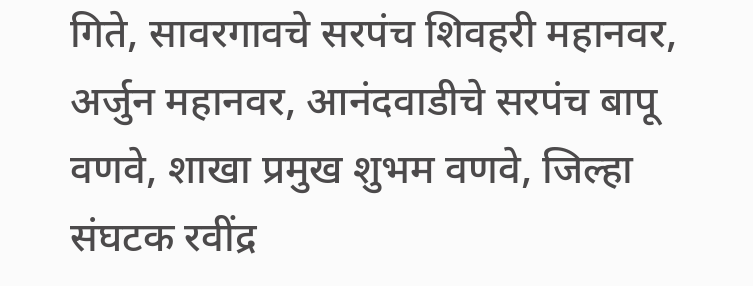गिते, सावरगावचे सरपंच शिवहरी महानवर, अर्जुन महानवर, आनंदवाडीचे सरपंच बापू वणवे, शाखा प्रमुख शुभम वणवे, जिल्हा संघटक रवींद्र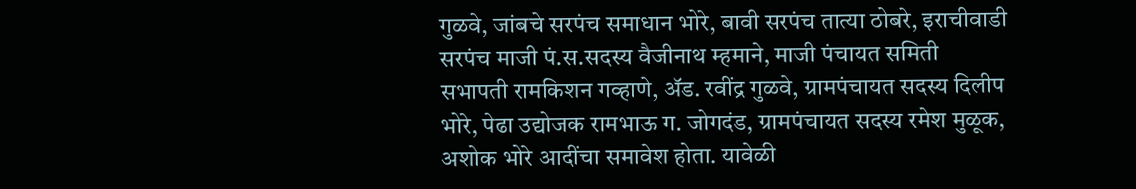गुळवे, जांबचे सरपंच समाधान भोरे, बावी सरपंच तात्या ठोबरे, इराचीवाडी सरपंच माजी पं.स.सदस्य वैजीनाथ म्हमाने, माजी पंचायत समिती सभापती रामकिशन गव्हाणे, अ‍ॅड. रवींद्र गुळवे, ग्रामपंचायत सदस्य दिलीप भोरे, पेढा उद्योजक रामभाऊ ग. जोगदंड, ग्रामपंचायत सदस्य रमेश मुळूक, अशोक भोरे आदींचा समावेश होता. यावेळी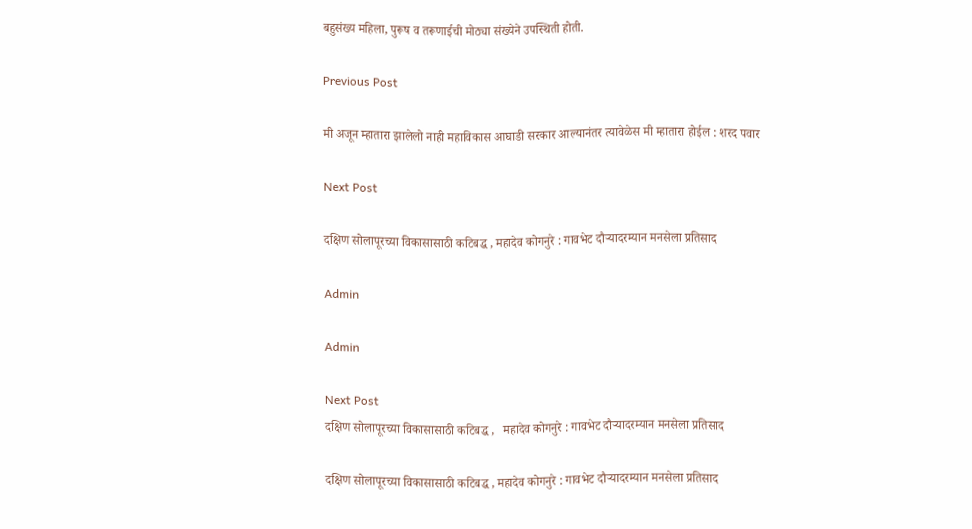बहुसंख्य महिला, पुरूष व तरूणाईची मोठ्या संख्येने उपस्थिती होती.

Previous Post

मी अजून म्हातारा झालेलो नाही महाविकास आघाडी सरकार आल्यानंतर त्यावेळेस मी म्हातारा होईल : शरद पवार

Next Post

दक्षिण सोलापूरच्या विकासासाठी कटिबद्ध , महादेव कोगनुरे : गावभेट दौऱ्यादरम्यान मनसेला प्रतिसाद

Admin

Admin

Next Post
दक्षिण सोलापूरच्या विकासासाठी कटिबद्ध ,   महादेव कोगनुरे : गावभेट दौऱ्यादरम्यान मनसेला प्रतिसाद

दक्षिण सोलापूरच्या विकासासाठी कटिबद्ध , महादेव कोगनुरे : गावभेट दौऱ्यादरम्यान मनसेला प्रतिसाद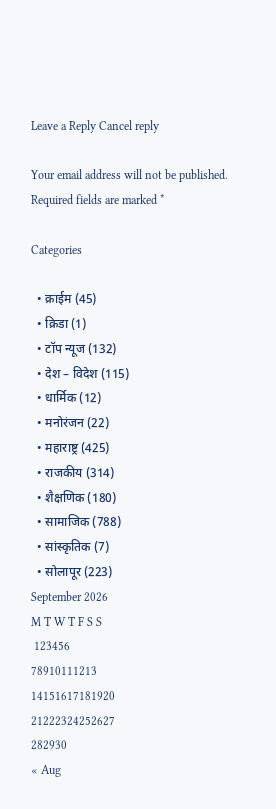Leave a Reply Cancel reply

Your email address will not be published. Required fields are marked *

Categories

  • क्राईम (45)
  • क्रिडा (1)
  • टॉप न्यूज (132)
  • देश – विदेश (115)
  • धार्मिक (12)
  • मनोरंजन (22)
  • महाराष्ट्र (425)
  • राजकीय (314)
  • शैक्षणिक (180)
  • सामाजिक (788)
  • सांस्कृतिक (7)
  • सोलापूर (223)
September 2026
M T W T F S S
 123456
78910111213
14151617181920
21222324252627
282930
« Aug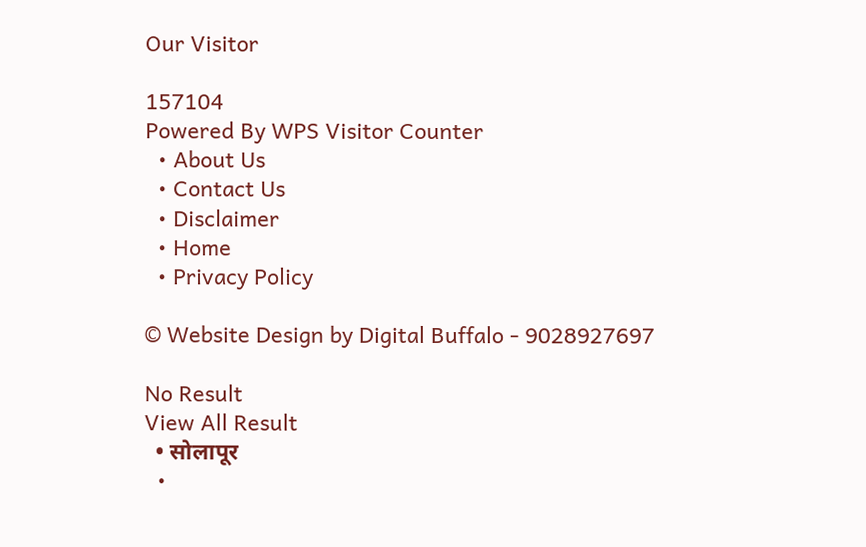Our Visitor

157104
Powered By WPS Visitor Counter
  • About Us
  • Contact Us
  • Disclaimer
  • Home
  • Privacy Policy

© Website Design by Digital Buffalo - 9028927697

No Result
View All Result
  • सोलापूर
  •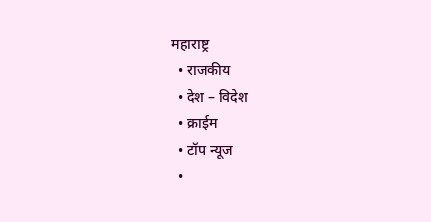महाराष्ट्र
  • राजकीय
  • देश – विदेश
  • क्राईम
  • टॉप न्यूज
  •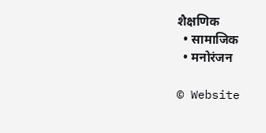शैक्षणिक
  • सामाजिक
  • मनोरंजन

© Website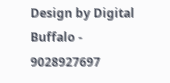Design by Digital Buffalo - 9028927697